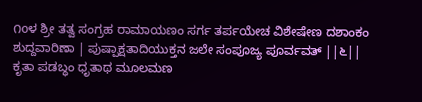೧oಳ ಶ್ರೀ ತತ್ವ ಸಂಗ್ರಹ ರಾಮಾಯಣಂ ಸರ್ಗ ತರ್ಪಯೇಚ ವಿಶೇಷೇಣ ದಶಾಂಕಂ ಶುದ್ದವಾರಿಣಾ | ಪುಷ್ಪಾಕ್ಷತಾದಿಯುಕ್ತನ ಜಲೇ ಸಂಪೂಜ್ಯ ಪೂರ್ವವತ್ ||೬|| ಕೃತಾ ಪಡಬ್ಧಂ ಧೃತಾಥ ಮೂಲಮಣ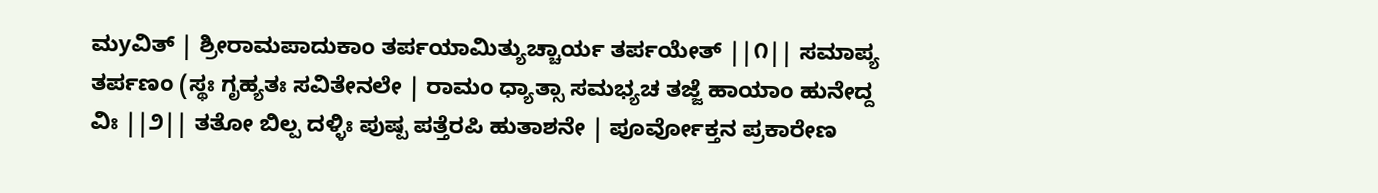ಮyವಿತ್ | ಶ್ರೀರಾಮಪಾದುಕಾಂ ತರ್ಪಯಾಮಿತ್ಯುಚ್ಚಾರ್ಯ ತರ್ಪಯೇತ್ ||೧|| ಸಮಾಪ್ಯ ತರ್ಪಣಂ (ಸ್ಥಃ ಗೃಹ್ಯತಃ ಸವಿತೇನಲೇ | ರಾಮಂ ಧ್ಯಾತ್ಸಾ ಸಮಭ್ಯಚ ತಜ್ಜೆ ಹಾಯಾಂ ಹುನೇದ್ದ ವಿಃ ||೨|| ತತೋ ಬಿಲ್ಪ ದಳ್ಳಿಃ ಪುಷ್ಪ ಪತ್ತೆರಪಿ ಹುತಾಶನೇ | ಪೂರ್ವೋಕ್ತನ ಪ್ರಕಾರೇಣ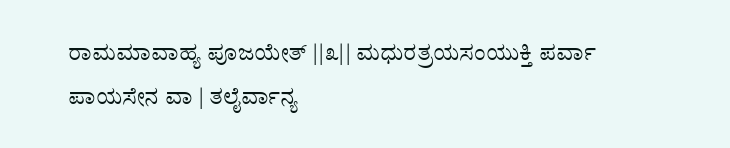ರಾಮಮಾವಾಹ್ಯ ಪೂಜಯೇತ್ ||೩|| ಮಧುರತ್ರಯಸಂಯುಕ್ತಿ ಪರ್ವಾ ಪಾಯಸೇನ ವಾ | ತಲೈರ್ವಾನ್ಯ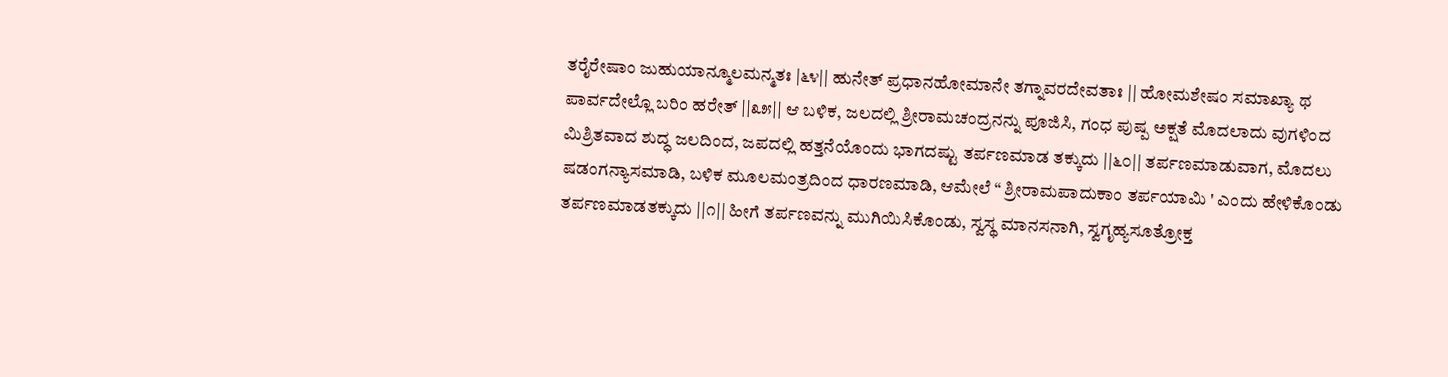ತರೈರೇಷಾಂ ಜುಹುಯಾನ್ಮೂಲಮನ್ಮತಃ |೬೪|| ಹುನೇತ್ ಪ್ರಧಾನಹೋಮಾನೇ ತಗ್ನಾವರದೇವತಾಃ || ಹೋಮಶೇಷಂ ಸಮಾಖ್ಯಾ ಥ ಪಾರ್ವದೇಲ್ಲೊ ಬರಿಂ ಹರೇತ್ ||೩೫|| ಆ ಬಳಿಕ, ಜಲದಲ್ಲಿ ಶ್ರೀರಾಮಚಂದ್ರನನ್ನು ಪೂಜಿಸಿ, ಗಂಧ ಪುಷ್ಪ ಅಕ್ಷತೆ ಮೊದಲಾದು ವುಗಳಿಂದ ಮಿಶ್ರಿತವಾದ ಶುದ್ಧ ಜಲದಿಂದ, ಜಪದಲ್ಲಿ ಹತ್ತನೆಯೊಂದು ಭಾಗದಷ್ಟು ತರ್ಪಣಮಾಡ ತಕ್ಕುದು ||೬೦|| ತರ್ಪಣಮಾಡುವಾಗ, ಮೊದಲು ಷಡಂಗನ್ಯಾಸಮಾಡಿ, ಬಳಿಕ ಮೂಲಮಂತ್ರದಿಂದ ಧಾರಣಮಾಡಿ, ಆಮೇಲೆ “ ಶ್ರೀರಾಮಪಾದುಕಾಂ ತರ್ಪಯಾಮಿ ' ಎಂದು ಹೇಳಿಕೊಂಡು ತರ್ಪಣಮಾಡತಕ್ಕುದು ||೧|| ಹೀಗೆ ತರ್ಪಣವನ್ನು ಮುಗಿಯಿಸಿಕೊಂಡು, ಸ್ವಸ್ಥ ಮಾನಸನಾಗಿ, ಸ್ವಗೃಹ್ಯಸೂತ್ರೋಕ್ತ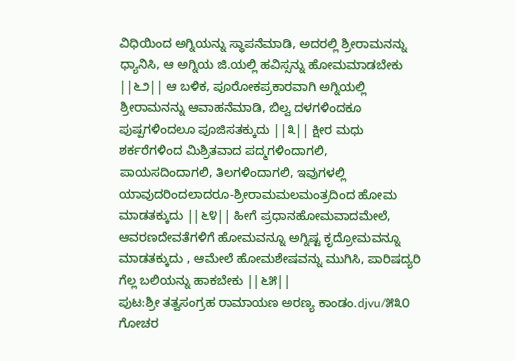ವಿಧಿಯಿಂದ ಅಗ್ನಿಯನ್ನು ಸ್ಥಾಪನೆಮಾಡಿ, ಅದರಲ್ಲಿ ಶ್ರೀರಾಮನನ್ನು ಧ್ಯಾನಿಸಿ, ಆ ಅಗ್ನಿಯ ಜಿ.ಯಲ್ಲಿ ಹವಿಸ್ಸನ್ನು ಹೋಮಮಾಡಬೇಕು ||೬೨|| ಆ ಬಳಿಕ, ಪೂರೋಕಪ್ರಕಾರವಾಗಿ ಅಗ್ನಿಯಲ್ಲಿ ಶ್ರೀರಾಮನನ್ನು ಆವಾಹನೆಮಾಡಿ, ಬಿಲ್ವ ದಳಗಳಿಂದಕೂ ಪುಷ್ಪಗಳಿಂದಲೂ ಪೂಜಿಸತಕ್ಕುದು ||೩|| ಕ್ಷೀರ ಮಧು ಶರ್ಕರೆಗಳಿಂದ ಮಿಶ್ರಿತವಾದ ಪದ್ಮಗಳಿಂದಾಗಲಿ, ಪಾಯಸದಿಂದಾಗಲಿ, ತಿಲಗಳಿಂದಾಗಲಿ, ಇವುಗಳಲ್ಲಿ ಯಾವುದರಿಂದಲಾದರೂ-ಶ್ರೀರಾಮಮಲಮಂತ್ರದಿಂದ ಹೋಮ ಮಾಡತಕ್ಕುದು ||೬೪|| ಹೀಗೆ ಪ್ರಧಾನಹೋಮವಾದಮೇಲೆ, ಆವರಣದೇವತೆಗಳಿಗೆ ಹೋಮವನ್ನೂ ಅಗ್ನಿಷ್ಟ ಕೃದ್ರೋಮವನ್ನೂ ಮಾಡತಕ್ಕುದು , ಆಮೇಲೆ ಹೋಮಶೇಷವನ್ನು ಮುಗಿಸಿ, ಪಾರಿಷದ್ಯರಿ ಗೆಲ್ಲ ಬಲಿಯನ್ನು ಹಾಕಬೇಕು ||೬೫||
ಪುಟ:ಶ್ರೀ ತತ್ವಸಂಗ್ರಹ ರಾಮಾಯಣ ಅರಣ್ಯ ಕಾಂಡಂ.djvu/೫೩೦
ಗೋಚರ